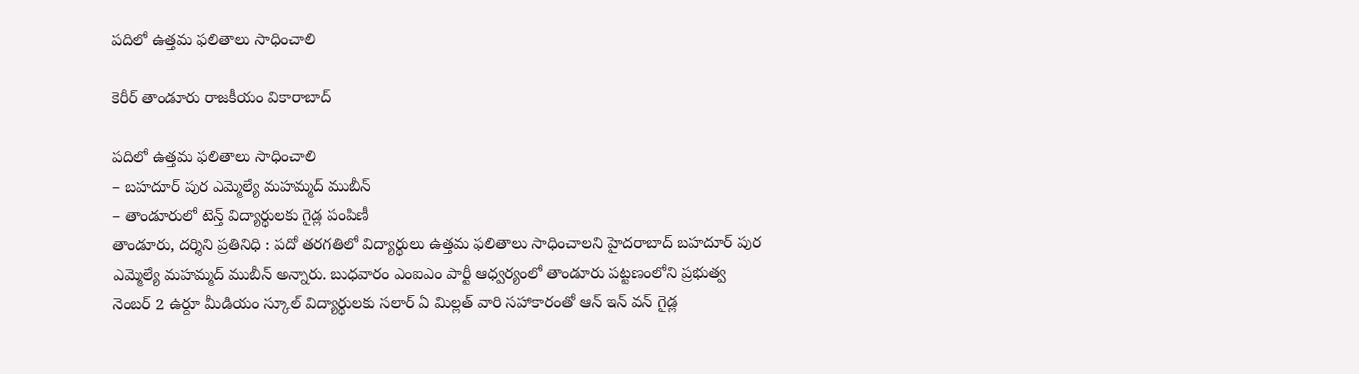పదిలో ఉత్తమ ఫలితాలు సాధించాలి

కెరీర్ తాండూరు రాజకీయం వికారాబాద్

పదిలో ఉత్తమ ఫలితాలు సాధించాలి
– బహదూర్ పుర ఎమ్మెల్యే మహమ్మద్ ముబీన్
– తాండూరులో టెన్త్ విద్యార్థులకు గైడ్ల పంపిణీ
తాండూరు, దర్శిని ప్రతినిధి : పదో తరగతిలో విద్యార్థులు ఉత్తమ ఫలితాలు సాధించాలని హైదరాబాద్ బహదూర్ పుర ఎమ్మెల్యే మహమ్మద్ ముబీన్ అన్నారు. బుధవారం ఎంఐఎం పార్టీ ఆధ్వర్యంలో తాండూరు పట్టణంలోని ప్రభుత్వ నెంబర్ 2 ఉర్దూ మీడియం స్కూల్ విద్యార్థులకు సలార్ ఏ మిల్లత్ వారి సహాకారంతో ఆన్ ఇన్ వన్ గైడ్ల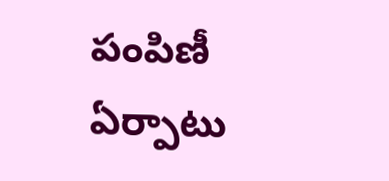పంపిణీ ఏర్పాటు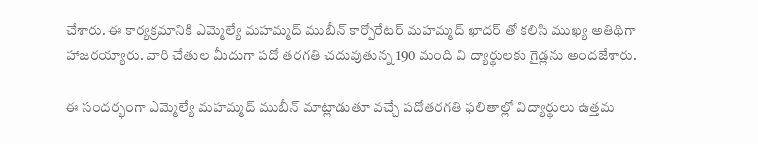చేశారు. ఈ కార్యక్రమానికి ఎమ్మెల్యే మహమ్మద్ ముబీన్ కార్పోరేటర్ మహమ్మద్ ఖాదర్ తో కలిసి ముఖ్య అతిథిగా హాజరయ్యారు. వారి చేతుల మీదుగా పదో తరగతి చదువుతున్న 190 మంది వి ద్యార్థులకు గైడ్లను అందజేశారు.

ఈ సందర్భంగా ఎమ్మెల్యే మహమ్మద్ ముబీన్ మాట్లాడుతూ వచ్చే పదోతరగతి ఫలితాల్లో విద్యార్థులు ఉత్తమ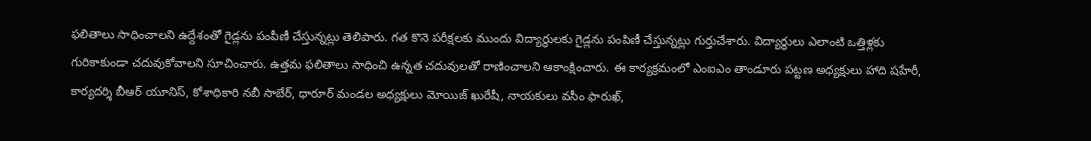ఫలితాలు సాధించాలని ఉద్దేశంతో గైడ్లను పంపీణీ చేస్తున్నట్లు తెలిపారు. గత కొనె పరీక్షలకు ముందు విద్యార్థులకు గైడ్లను పంపిణీ చేస్తున్నట్లు గుర్తుచేశారు. విద్యార్థులు ఎలాంటి ఒత్తిళ్లకు గురికాకుండా చదువుకోవాలని సూచించారు. ఉత్తమ ఫలితాలు సాధించి ఉన్నత చదువులతో రాణించాలని ఆకాంక్షించారు. ఈ కార్యక్రమంలో ఎంఐఎం తాండూరు పట్టణ అధ్యక్షులు హాది షహేరీ, కార్యదర్శి బీఆర్ యూనిస్, కోశాధికారి నబీ సాబేర్, ధారూర్ మండల అధ్యక్షులు మోయిజ్ ఖురేషీ, నాయకులు వసీం ఫారుఖ్,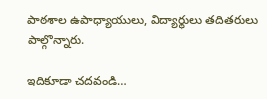పాఠశాల ఉపాధ్యాయులు, విద్యార్థులు తదితరులు పాల్గొన్నారు.

ఇదికూడా చదవండి…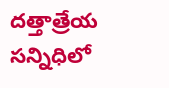దత్తాత్రేయ సన్నిధిలో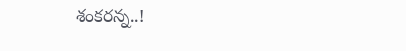శంకరన్న..!